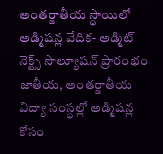అంతర్జాతీయ స్ధాయిలో అడ్మిషన్ల వేదిక- అడ్మిట్ నెక్ట్స్ సొల్యూషన్ ప్రారంభం
జాతీయ, అంతర్జాతీయ విద్యా సంస్ధల్లో అడ్మిషన్ల కోసం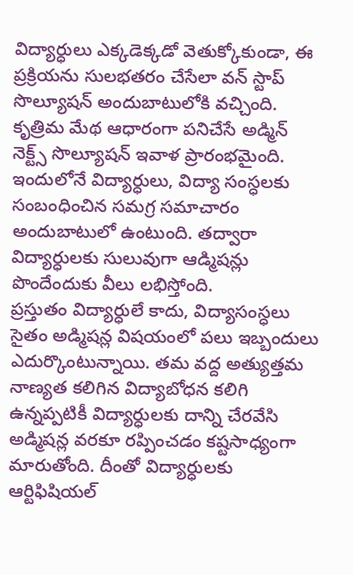విద్యార్ధులు ఎక్కడెక్కడో వెతుక్కోకుండా, ఈ ప్రక్రియను సులభతరం చేసేలా వన్ స్టాప్ సొల్యూషన్ అందుబాటులోకి వచ్చింది. కృత్రిమ మేథ ఆధారంగా పనిచేసే అడ్మిన్ నెక్ట్స్ సొల్యూషన్ ఇవాళ ప్రారంభమైంది. ఇందులోనే విద్యార్ధులు, విద్యా సంస్ధలకు సంబంధించిన సమగ్ర సమాచారం అందుబాటులో ఉంటుంది. తద్వారా విద్యార్ధులకు సులువుగా ఆడ్మిషన్లు పొందేందుకు వీలు లభిస్తోంది.
ప్రస్తుతం విద్యార్ధులే కాదు, విద్యాసంస్ధలు సైతం అడ్మిషన్ల విషయంలో పలు ఇబ్బందులు ఎదుర్కొంటున్నాయి. తమ వద్ద అత్యుత్తమ నాణ్యత కలిగిన విద్యాబోధన కలిగి ఉన్నప్పటికీ విద్యార్ధులకు దాన్ని చేరవేసి అడ్మిషన్ల వరకూ రప్పించడం కష్టసాధ్యంగా మారుతోంది. దీంతో విద్యార్ధులకు ఆర్టిఫిషియల్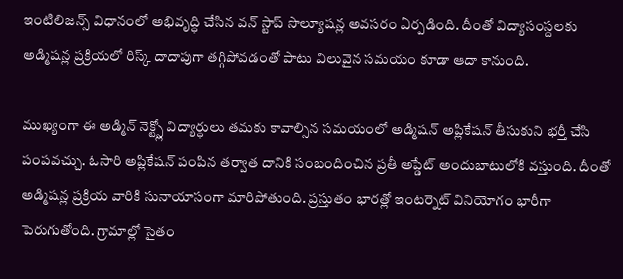ఇంటిలిజన్స్ విధానంలో అభివృద్ధి చేసిన వన్ స్టాప్ సొల్యూషన్ల అవసరం ఏర్పడింది. దీంతో విద్యాసంస్దలకు అడ్మిషన్ల ప్రక్రియలో రిస్క్ దాదాపుగా తగ్గిపోవడంతో పాటు విలువైన సమయం కూడా ఆదా కానుంది.

ముఖ్యంగా ఈ అడ్మిన్ నెక్ట్స్లో విద్యార్ధులు తమకు కావాల్సిన సమయంలో అడ్మిషన్ అప్లికేషన్ తీసుకుని భర్తీ చేసి పంపవచ్చు. ఓసారి అప్లికేషన్ పంపిన తర్వాత దానికి సంబందించిన ప్రతీ అప్డేట్ అందుబాటులోకి వస్తుంది. దీంతో అడ్మిషన్ల ప్రక్రియ వారికి సునాయాసంగా మారిపోతుంది. ప్రస్తుతం భారత్లో ఇంటర్నెట్ వినియోగం భారీగా పెరుగుతోంది. గ్రామాల్లో సైతం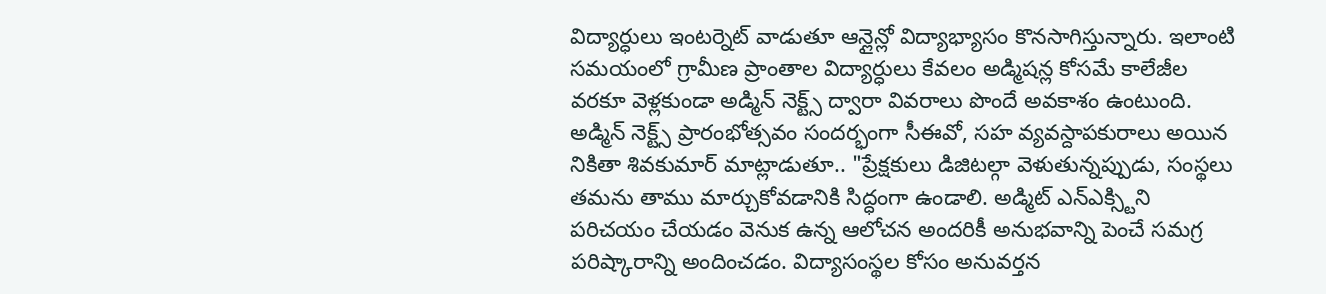విద్యార్ధులు ఇంటర్నెట్ వాడుతూ ఆన్లైన్లో విద్యాభ్యాసం కొనసాగిస్తున్నారు. ఇలాంటి సమయంలో గ్రామీణ ప్రాంతాల విద్యార్ధులు కేవలం అడ్మిషన్ల కోసమే కాలేజీల వరకూ వెళ్లకుండా అడ్మిన్ నెక్ట్స్ ద్వారా వివరాలు పొందే అవకాశం ఉంటుంది.
అడ్మిన్ నెక్ట్స్ ప్రారంభోత్సవం సందర్భంగా సీఈవో, సహ వ్యవస్దాపకురాలు అయిన నికితా శివకుమార్ మాట్లాడుతూ.. "ప్రేక్షకులు డిజిటల్గా వెళుతున్నప్పుడు, సంస్థలు తమను తాము మార్చుకోవడానికి సిద్ధంగా ఉండాలి. అడ్మిట్ ఎన్ఎక్స్టిని పరిచయం చేయడం వెనుక ఉన్న ఆలోచన అందరికీ అనుభవాన్ని పెంచే సమగ్ర పరిష్కారాన్ని అందించడం. విద్యాసంస్థల కోసం అనువర్తన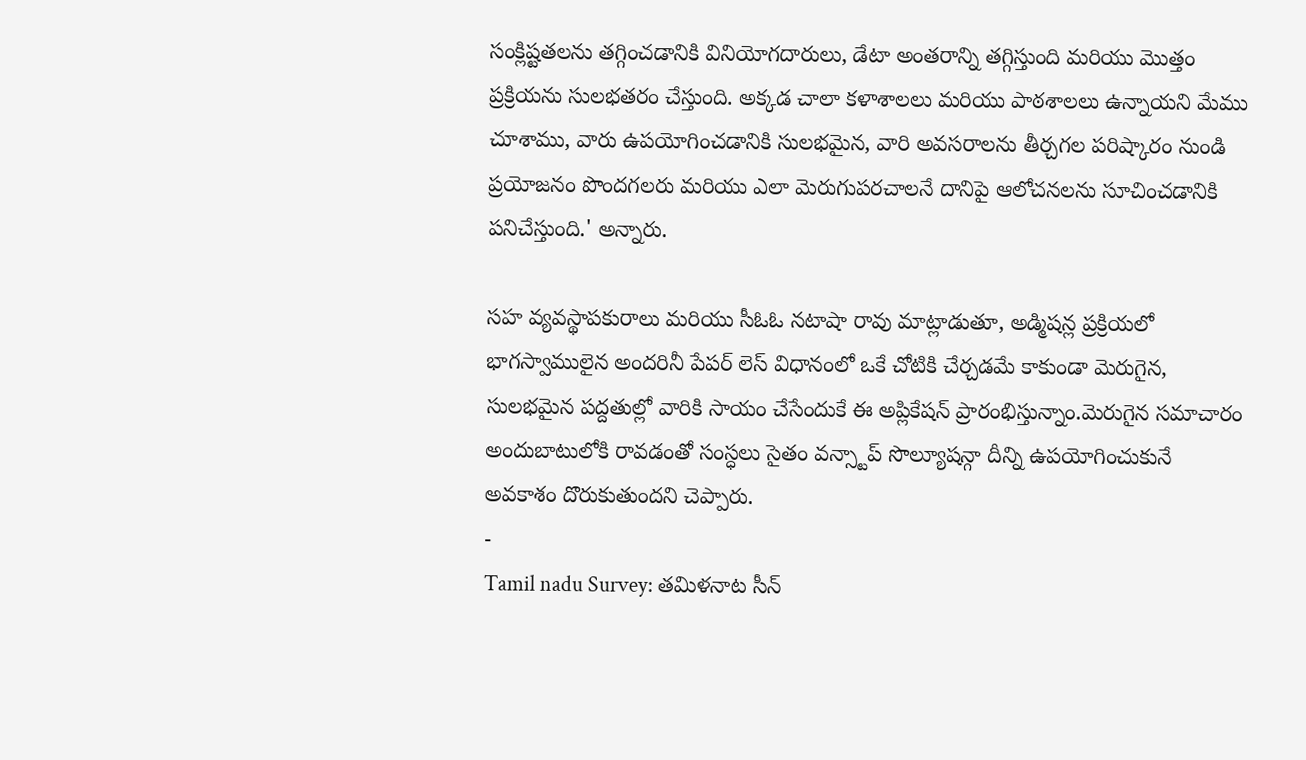సంక్లిష్టతలను తగ్గించడానికి వినియోగదారులు, డేటా అంతరాన్ని తగ్గిస్తుంది మరియు మొత్తం ప్రక్రియను సులభతరం చేస్తుంది. అక్కడ చాలా కళాశాలలు మరియు పాఠశాలలు ఉన్నాయని మేము చూశాము, వారు ఉపయోగించడానికి సులభమైన, వారి అవసరాలను తీర్చగల పరిష్కారం నుండి ప్రయోజనం పొందగలరు మరియు ఎలా మెరుగుపరచాలనే దానిపై ఆలోచనలను సూచించడానికి పనిచేస్తుంది.' అన్నారు.

సహ వ్యవస్థాపకురాలు మరియు సీఓఓ నటాషా రావు మాట్లాడుతూ, అడ్మిషన్ల ప్రక్రియలో భాగస్వాములైన అందరినీ పేపర్ లెస్ విధానంలో ఒకే చోటికి చేర్చడమే కాకుండా మెరుగైన, సులభమైన పద్దతుల్లో వారికి సాయం చేసేందుకే ఈ అప్లికేషన్ ప్రారంభిస్తున్నాం.మెరుగైన సమాచారం అందుబాటులోకి రావడంతో సంస్ధలు సైతం వన్స్టాప్ సొల్యూషన్గా దీన్ని ఉపయోగించుకునే అవకాశం దొరుకుతుందని చెప్పారు.
-
Tamil nadu Survey: తమిళనాట సీన్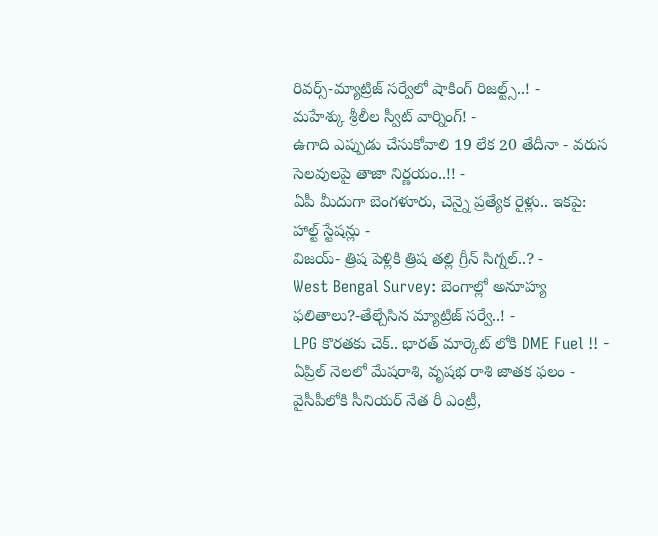రివర్స్-మ్యాట్రిజ్ సర్వేలో షాకింగ్ రిజల్ట్స్..! -
మహేశ్కు శ్రీలీల స్వీట్ వార్నింగ్! -
ఉగాది ఎప్పుడు చేసుకోవాలి 19 లేక 20 తేదీనా - వరుస సెలవులపై తాజా నిర్ణయం..!! -
ఏపీ మీదుగా బెంగళూరు, చెన్నై ప్రత్యేక రైళ్లు.. ఇకపై: హాల్ట్ స్టేషన్లు -
విజయ్- త్రిష పెళ్లికి త్రిష తల్లి గ్రీన్ సిగ్నల్..? -
West Bengal Survey: బెంగాల్లో అనూహ్య ఫలితాలు?-తేల్చేసిన మ్యాట్రిజ్ సర్వే..! -
LPG కొరతకు చెక్.. భారత్ మార్కెట్ లోకి DME Fuel !! -
ఏప్రిల్ నెలలో మేషరాశి, వృషభ రాశి జాతక ఫలం -
వైసీపీలోకి సీనియర్ నేత రీ ఎంట్రీ,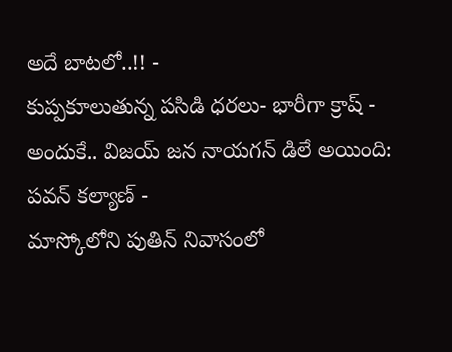అదే బాటలో..!! -
కుప్పకూలుతున్న పసిడి ధరలు- భారీగా క్రాష్ -
అందుకే.. విజయ్ జన నాయగన్ డిలే అయింది: పవన్ కల్యాణ్ -
మాస్కోలోని పుతిన్ నివాసంలో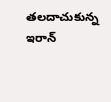తలదాచుకున్న ఇరాన్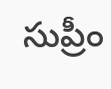సుప్రీం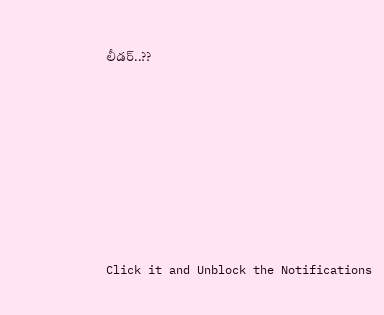లీడర్..??












Click it and Unblock the Notifications